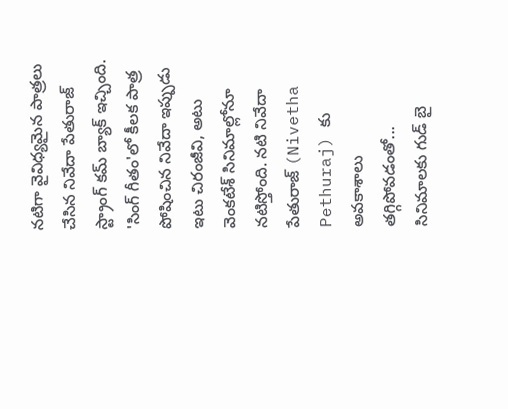నటిగా వైవిధ్యమైన పాత్రలు చేసిన నివేదా పేతురాజ్ స్ట్రాంగ్ కమ్ బ్యాక్ ఇచ్చింది. 'సింగ్ గీతం'లో కీలక పాత్ర పోషించిన నివేదా ఇప్పుడు ఇటు చిరంజీవి, అటు వెంకటేశ్ సినిమాల్లోనూ నటిస్తోంది. నటి నివేదా పేతురాజ్ (Nivetha Pethuraj) కు అవకాశాలు తగ్గిపోవడంతో...
సినిమాలకు గుడ్ బై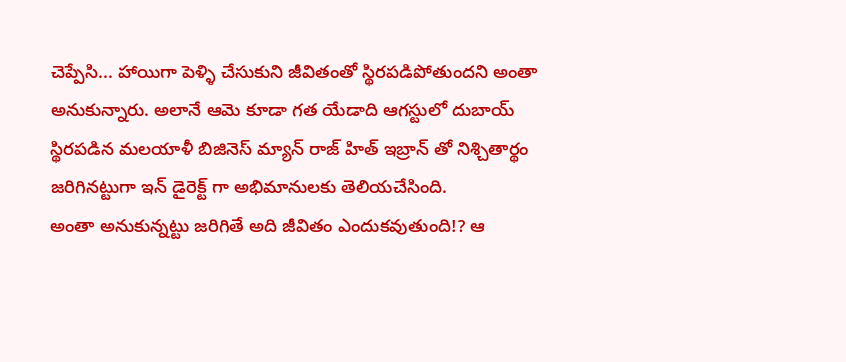చెప్పేసి... హాయిగా పెళ్ళి చేసుకుని జీవితంతో స్థిరపడిపోతుందని అంతా అనుకున్నారు. అలానే ఆమె కూడా గత యేడాది ఆగస్టులో దుబాయ్ స్థిరపడిన మలయాళీ బిజినెస్ మ్యాన్ రాజ్ హిత్ ఇబ్రాన్ తో నిశ్చితార్థం జరిగినట్టుగా ఇన్ డైరెక్ట్ గా అభిమానులకు తెలియచేసింది.
అంతా అనుకున్నట్టు జరిగితే అది జీవితం ఎందుకవుతుంది!? ఆ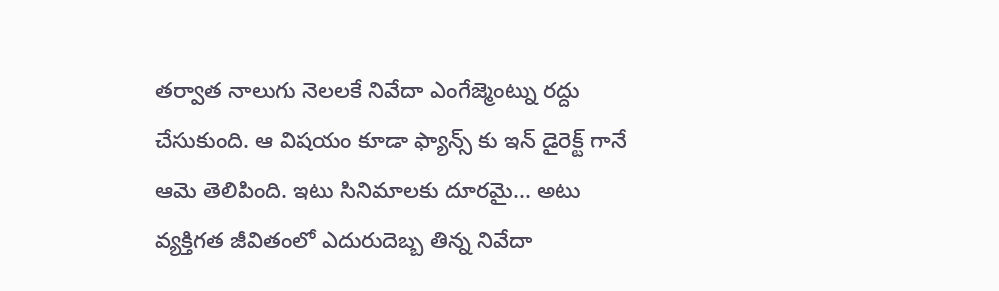తర్వాత నాలుగు నెలలకే నివేదా ఎంగేజ్మెంట్ను రద్దు చేసుకుంది. ఆ విషయం కూడా ఫ్యాన్స్ కు ఇన్ డైరెక్ట్ గానే ఆమె తెలిపింది. ఇటు సినిమాలకు దూరమై... అటు వ్యక్తిగత జీవితంలో ఎదురుదెబ్బ తిన్న నివేదా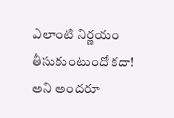ఎలాంటి నిర్ణయం తీసుకుంటుందో కదా!
అని అందరూ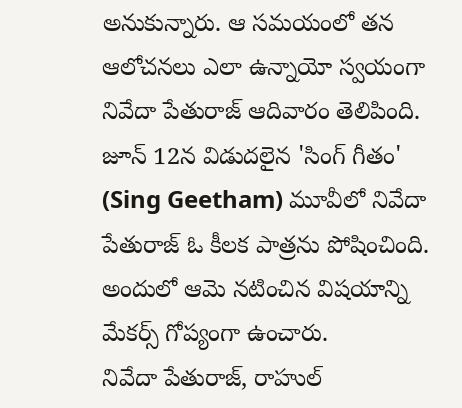అనుకున్నారు. ఆ సమయంలో తన ఆలోచనలు ఎలా ఉన్నాయో స్వయంగా నివేదా పేతురాజ్ ఆదివారం తెలిపింది. జూన్ 12న విడుదలైన 'సింగ్ గీతం' (Sing Geetham) మూవీలో నివేదా పేతురాజ్ ఓ కీలక పాత్రను పోషించింది. అందులో ఆమె నటించిన విషయాన్ని మేకర్స్ గోప్యంగా ఉంచారు.
నివేదా పేతురాజ్, రాహుల్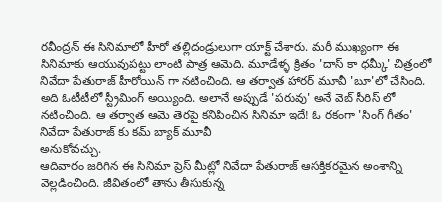రవీంద్రన్ ఈ సినిమాలో హీరో తల్లిదండ్రులుగా యాక్ట్ చేశారు. మరీ ముఖ్యంగా ఈ సినిమాకు ఆయువుపట్టు లాంటి పాత్ర ఆమెది. మూడేళ్ళ క్రితం 'దాస్ కా ధమ్కీ' చిత్రంలో నివేదా పేతురాజ్ హీరోయిన్ గా నటించింది. ఆ తర్వాత హారర్ మూవీ 'బూ'లో చేసింది.
అది ఓటీటీలో స్ట్రీమింగ్ అయ్యింది. అలానే అప్పుడే 'పరువు' అనే వెబ్ సీరిస్ లో నటించింది. ఆ తర్వాత ఆమె తెరపై కనిపించిన సినిమా ఇదే! ఓ రకంగా 'సింగ్ గీతం' నివేదా పేతురాజ్ కు కమ్ బ్యాక్ మూవీ
అనుకోవచ్చు.
ఆదివారం జరిగిన ఈ సినిమా ప్రెస్ మీట్లో నివేదా పేతురాజ్ ఆసక్తికరమైన అంశాన్ని వెల్లడించింది. జీవితంలో తాను తీసుకున్న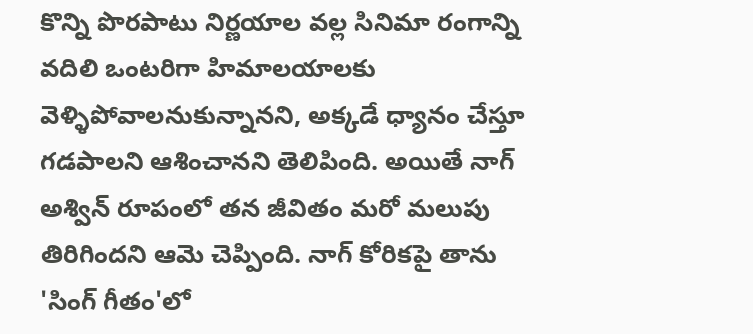కొన్ని పొరపాటు నిర్ణయాల వల్ల సినిమా రంగాన్ని వదిలి ఒంటరిగా హిమాలయాలకు వెళ్ళిపోవాలనుకున్నానని, అక్కడే ధ్యానం చేస్తూ గడపాలని ఆశించానని తెలిపింది. అయితే నాగ్ అశ్విన్ రూపంలో తన జీవితం మరో మలుపు తిరిగిందని ఆమె చెప్పింది. నాగ్ కోరికపై తాను 'సింగ్ గీతం'లో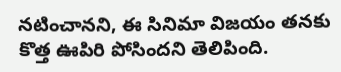నటించానని, ఈ సినిమా విజయం తనకు కొత్త ఊపిరి పోసిందని తెలిపింది.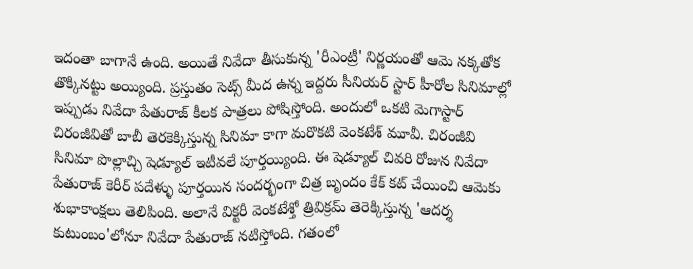ఇదంతా బాగానే ఉంది. అయితే నివేదా తీసుకున్న 'రీఎంట్రీ' నిర్ణయంతో ఆమె నక్కతోక తొక్కినట్టు అయ్యింది. ప్రస్తుతం సెట్స్ మీద ఉన్న ఇద్దరు సీనియర్ స్టార్ హీరోల సినిమాల్లో ఇప్పుడు నివేదా పేతురాజ్ కీలక పాత్రలు పోషిస్తోంది. అందులో ఒకటి మెగాస్టార్ చిరంజీవితో బాబీ తెరకెక్కిస్తున్న సినిమా కాగా మరొకటి వెంకటేశ్ మూవీ. చిరంజీవి సినిమా పొల్లాచ్చి షెడ్యూల్ ఇటీవలే పూర్తయ్యింది. ఈ షెడ్యూల్ చివరి రోజున నివేదా పేతురాజ్ కెరీర్ పదేళ్ళు పూర్తయిన సందర్భంగా చిత్ర బృందం కేక్ కట్ చేయించి ఆమెకు శుభాకాంక్షలు తెలిపింది. అలానే విక్టరీ వెంకటేశ్తో త్రివిక్రమ్ తెరెక్కిస్తున్న 'ఆదర్శ కుటుంబం'లోనూ నివేదా పేతురాజ్ నటిస్తోంది. గతంలో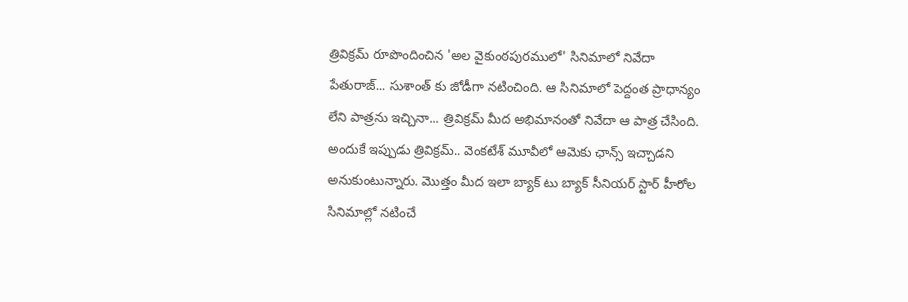త్రివిక్రమ్ రూపొందించిన 'అల వైకుంఠపురములో' సినిమాలో నివేదా పేతురాజ్... సుశాంత్ కు జోడీగా నటించింది. ఆ సినిమాలో పెద్దంత ప్రాధాన్యం లేని పాత్రను ఇచ్చినా... త్రివిక్రమ్ మీద అభిమానంతో నివేదా ఆ పాత్ర చేసింది. అందుకే ఇప్పుడు త్రివిక్రమ్.. వెంకటేశ్ మూవీలో ఆమెకు ఛాన్స్ ఇచ్చాడని అనుకుంటున్నారు. మొత్తం మీద ఇలా బ్యాక్ టు బ్యాక్ సీనియర్ స్టార్ హీరోల సినిమాల్లో నటించే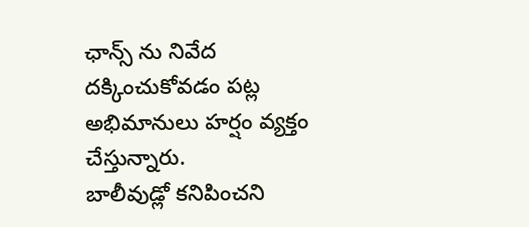ఛాన్స్ ను నివేద దక్కించుకోవడం పట్ల అభిమానులు హర్షం వ్యక్తం చేస్తున్నారు.
బాలీవుడ్లో కనిపించని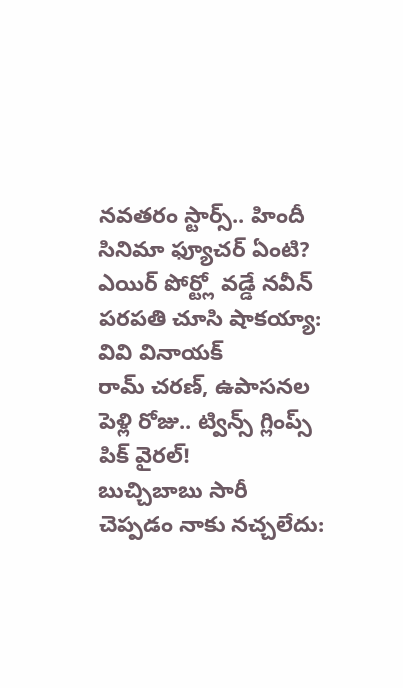నవతరం స్టార్స్.. హిందీ సినిమా ఫ్యూచర్ ఏంటి?
ఎయిర్ పోర్ట్లో వడ్డే నవీన్ పరపతి చూసి షాకయ్యా: వివి వినాయక్
రామ్ చరణ్, ఉపాసనల పెళ్లి రోజు.. ట్విన్స్ గ్లింప్స్ పిక్ వైరల్!
బుచ్చిబాబు సారీ చెప్పడం నాకు నచ్చలేదు: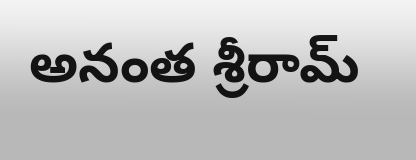అనంత శ్రీరామ్